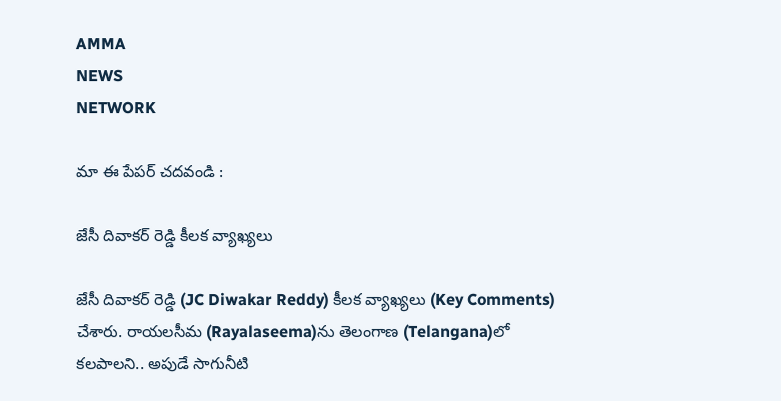AMMA
NEWS
NETWORK

మా ఈ పేపర్ చదవండి :

జేసీ దివాకర్ రెడ్డి కీలక వ్యాఖ్యలు

జేసీ దివాకర్ రెడ్డి (JC Diwakar Reddy) కీలక వ్యాఖ్యలు (Key Comments) చేశారు. రాయలసీమ (Rayalaseema)ను తెలంగాణ (Telangana)లో కలపాలని.. అపుడే సాగునీటి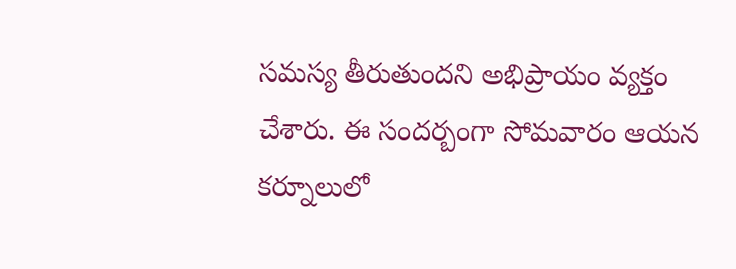సమస్య తీరుతుందని అభిప్రాయం వ్యక్తం చేశారు. ఈ సందర్బంగా సోమవారం ఆయన కర్నూలులో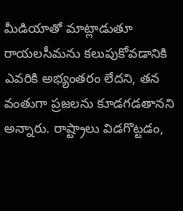మీడియాతో మాట్లాడుతూ రాయలసీమను కలుపుకోవడానికి ఎవరికి అభ్యంతరం లేదని, తన వంతుగా ప్రజలను కూడగడతానని అన్నారు. రాష్ట్రాలు విడగొట్టడం,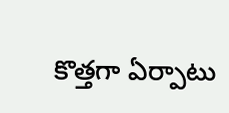కొత్తగా ఏర్పాటు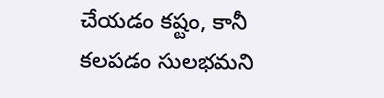చేయడం కష్టం, కానీ కలపడం సులభమని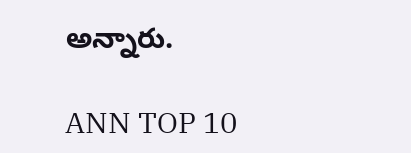అన్నారు.

ANN TOP 10